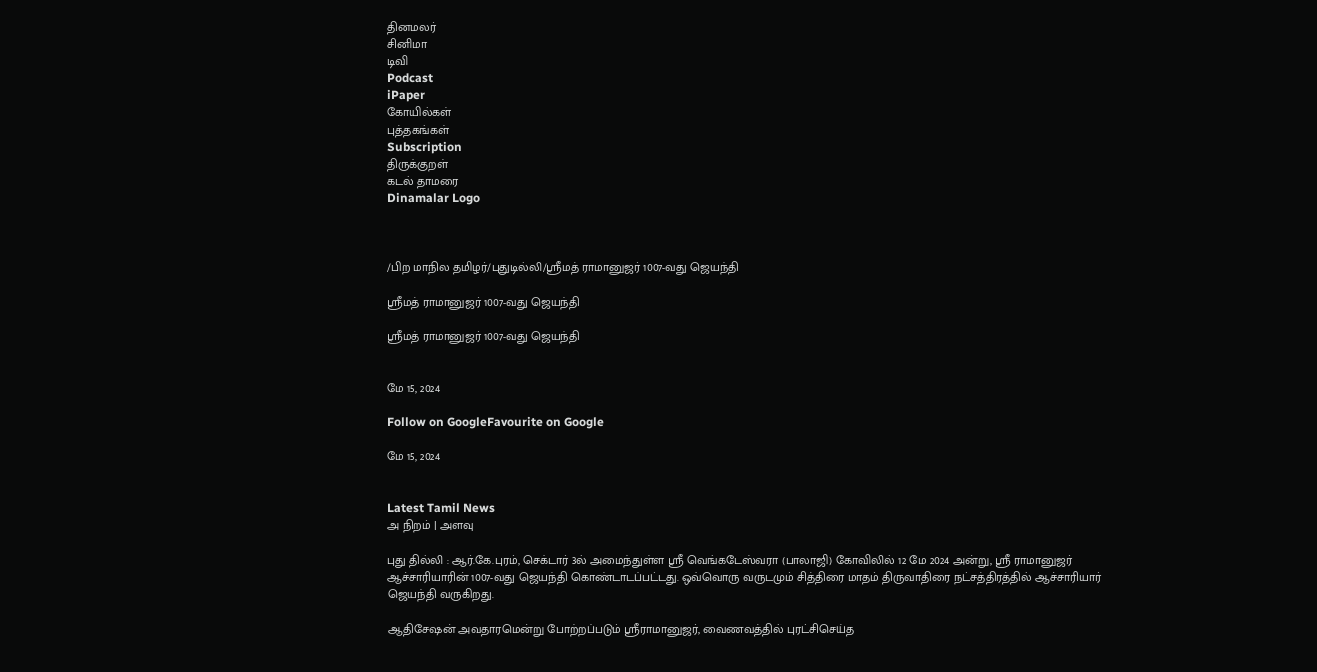தினமலர்
சினிமா
டிவி
Podcast
iPaper
கோயில்கள்
புத்தகங்கள்
Subscription
திருக்குறள்
கடல் தாமரை
Dinamalar Logo



/பிற மாநில தமிழர்/புதுடில்லி/ஸ்ரீமத் ராமானுஜர் 1007-வது ஜெயந்தி

ஸ்ரீமத் ராமானுஜர் 1007-வது ஜெயந்தி

ஸ்ரீமத் ராமானுஜர் 1007-வது ஜெயந்தி


மே 15, 2024

Follow on GoogleFavourite on Google

மே 15, 2024


Latest Tamil News
அ நிறம் | அளவு

புது தில்லி : ஆர்.கே.புரம், செக்டார் 3ல் அமைந்துள்ள ஸ்ரீ வெங்கடேஸ்வரா (பாலாஜி) கோவிலில் 12 மே 2024 அன்று, ஸ்ரீ ராமானுஜர் ஆச்சாரியாரின் 1007-வது ஜெயந்தி கொண்டாடப்பட்டது. ஒவ்வொரு வருடமும் சித்திரை மாதம் திருவாதிரை நட்சத்திரத்தில் ஆச்சாரியார் ஜெயந்தி வருகிறது.

ஆதிசேஷன் அவதாரமென்று போற்றப்படும் ஸ்ரீராமானுஜர், வைணவத்தில் புரட்சிசெய்த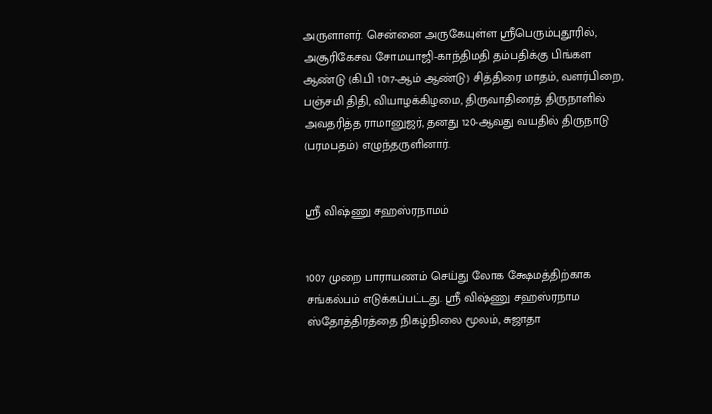அருளாளர். சென்னை அருகேயுள்ள ஸ்ரீபெரும்புதூரில், அசூரிகேசவ சோமயாஜி-காந்திமதி தம்பதிக்கு பிங்கள ஆண்டு (கி.பி 1017-ஆம் ஆண்டு) சித்திரை மாதம், வளர்பிறை, பஞ்சமி திதி, வியாழக்கிழமை, திருவாதிரைத் திருநாளில் அவதரித்த ராமானுஜர், தனது 120-ஆவது வயதில் திருநாடு (பரமபதம்) எழுந்தருளினார்.


ஸ்ரீ விஷ்ணு சஹஸ்ரநாமம்


1007 முறை பாராயணம் செய்து லோக க்ஷேமத்திற்காக சங்கல்பம் எடுக்கப்பட்டது. ஸ்ரீ விஷ்ணு சஹஸ்ரநாம ஸ்தோத்திரத்தை நிகழ்நிலை மூலம், சுஜாதா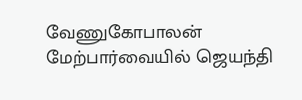வேணுகோபாலன் மேற்பார்வையில் ஜெயந்தி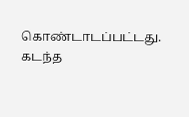கொண்டாடப்பட்டது. கடந்த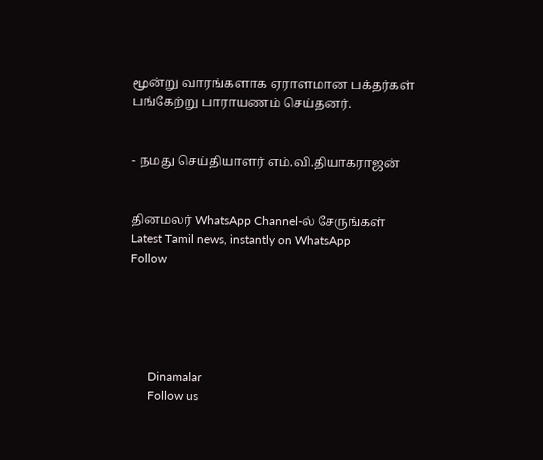மூன்று வாரங்களாக ஏராளமான பக்தர்கள் பங்கேற்று பாராயணம் செய்தனர்.


- நமது செய்தியாளர் எம்.வி.தியாகராஜன்


தினமலர் WhatsApp Channel-ல் சேருங்கள்
Latest Tamil news, instantly on WhatsApp
Follow





      Dinamalar
      Follow us